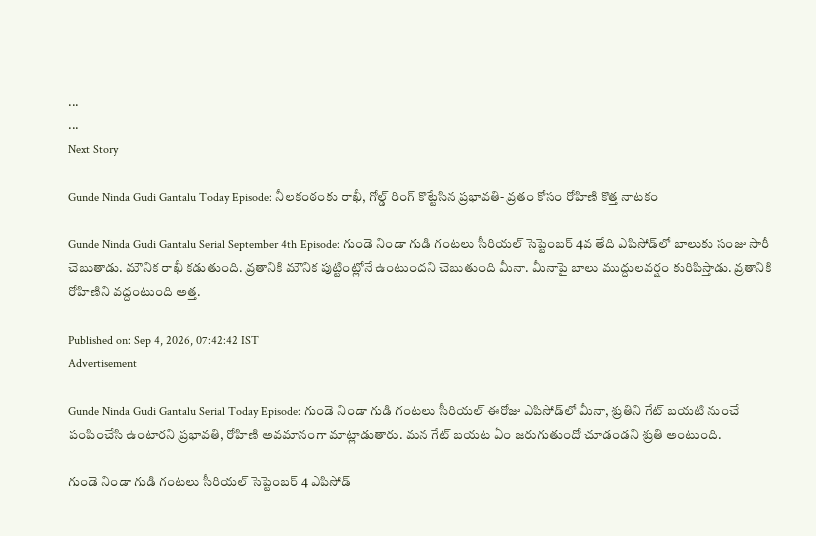...
...
Next Story

Gunde Ninda Gudi Gantalu Today Episode: నీలకంఠంకు రాఖీ, గోల్డ్ రింగ్ కొట్టేసిన ప్రభావతి- వ్రతం కోసం రోహిణి కొత్త నాటకం

Gunde Ninda Gudi Gantalu Serial September 4th Episode: గుండె నిండా గుడి గంటలు సీరియల్ సెప్టెంబర్ 4వ తేది ఎపిసోడ్‌లో బాలుకు సంజు సారీ చెబుతాడు. మౌనిక రాఖీ కడుతుంది. వ్రతానికి మౌనిక పుట్టింట్లోనే ఉంటుందని చెబుతుంది మీనా. మీనాపై బాలు ముద్దులవర్షం కురిపిస్తాడు. వ్రతానికి రోహిణిని వద్దంటుంది అత్త.

Published on: Sep 4, 2026, 07:42:42 IST
Advertisement

Gunde Ninda Gudi Gantalu Serial Today Episode: గుండె నిండా గుడి గంటలు సీరియల్ ఈరోజు ఎపిసోడ్‌లో మీనా, శ్రుతిని గేట్ బయటి నుంచే పంపించేసి ఉంటారని ప్రభావతి, రోహిణి అవమానంగా మాట్లాడుతారు. మన గేట్ బయట ఏం జరుగుతుందో చూడండని శ్రుతి అంటుంది.

గుండె నిండా గుడి గంటలు సీరియల్ సెప్టెంబర్ 4 ఎపిసోడ్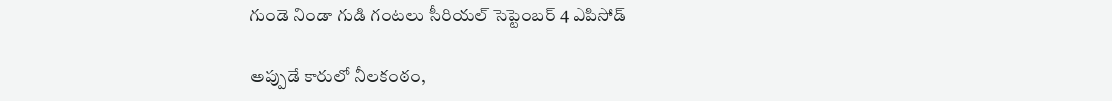గుండె నిండా గుడి గంటలు సీరియల్ సెప్టెంబర్ 4 ఎపిసోడ్

అప్పుడే కారులో నీలకంఠం,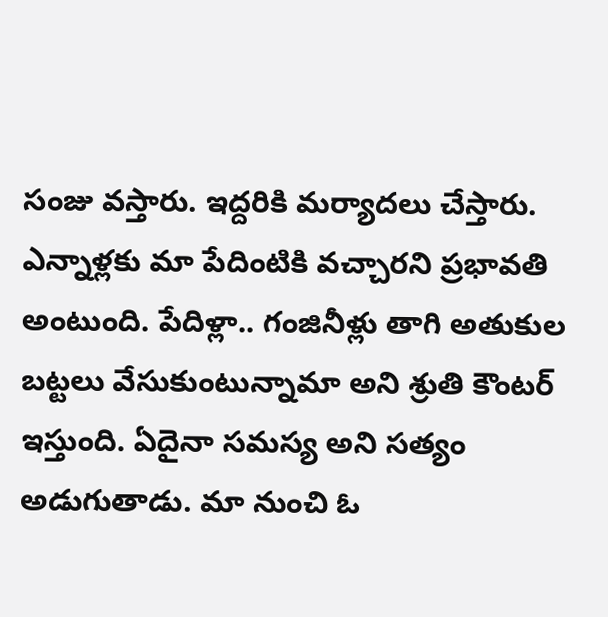సంజు వస్తారు. ఇద్దరికి మర్యాదలు చేస్తారు. ఎన్నాళ్లకు మా పేదింటికి వచ్చారని ప్రభావతి అంటుంది. పేదిళ్లా.. గంజినీళ్లు తాగి అతుకుల బట్టలు వేసుకుంటున్నామా అని శ్రుతి కౌంటర్ ఇస్తుంది. ఏదైనా సమస్య అని సత్యం అడుగుతాడు. మా నుంచి ఓ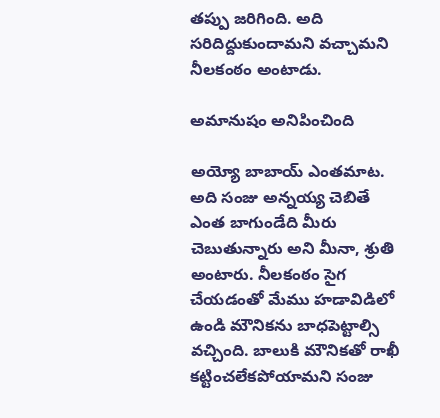తప్పు జరిగింది. అది సరిదిద్దుకుందామని వచ్చామని నీలకంఠం అంటాడు.

అమానుషం అనిపించింది

అయ్యో బాబాయ్ ఎంతమాట. అది సంజు అన్నయ్య చెబితే ఎంత బాగుండేది మీరు చెబుతున్నారు అని మీనా, శ్రుతి అంటారు. నీలకంఠం సైగ చేయడంతో మేము హడావిడిలో ఉండి మౌనికను బాధపెట్టాల్సి వచ్చింది. బాలుకి మౌనికతో రాఖీ కట్టించలేకపోయామని సంజు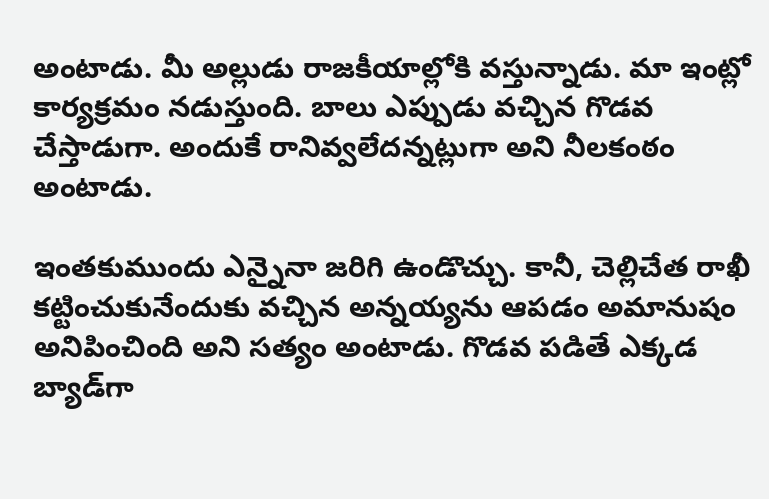అంటాడు. మీ అల్లుడు రాజకీయాల్లోకి వస్తున్నాడు. మా ఇంట్లో కార్యక్రమం నడుస్తుంది. బాలు ఎప్పుడు వచ్చిన గొడవ చేస్తాడుగా. అందుకే రానివ్వలేదన్నట్లుగా అని నీలకంఠం అంటాడు.

ఇంతకుముందు ఎన్నైనా జరిగి ఉండొచ్చు. కానీ, చెల్లిచేత రాఖీ కట్టించుకునేందుకు వచ్చిన అన్నయ్యను ఆపడం అమానుషం అనిపించింది అని సత్యం అంటాడు. గొడవ పడితే ఎక్కడ బ్యాడ్‌గా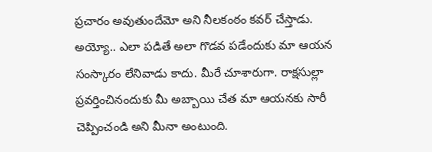ప్రచారం అవుతుందేమో అని నీలకంఠం కవర్ చేస్తాడు. అయ్యో.. ఎలా పడితే అలా గొడవ పడేందుకు మా ఆయన సంస్కారం లేనివాడు కాదు. మీరే చూశారుగా. రాక్షసుల్లా ప్రవర్తించినందుకు మీ అబ్బాయి చేత మా ఆయనకు సారీ చెప్పించండి అని మీనా అంటుంది.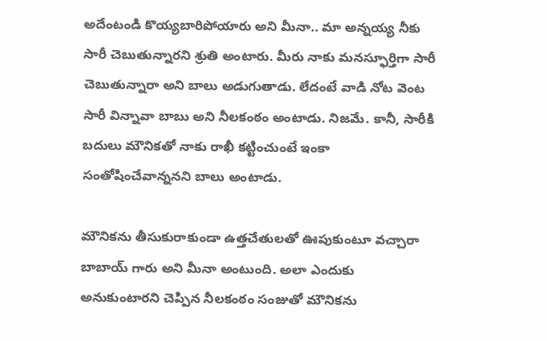అదేంటండి కొయ్యబారిపోయారు అని మీనా.. మా అన్నయ్య నీకు సారీ చెబుతున్నారని శ్రుతి అంటారు. మీరు నాకు మనస్ఫూర్తిగా సారీ చెబుతున్నారా అని బాలు అడుగుతాడు. లేదంటే వాడి నోట వెంట సారీ విన్నావా బాబు అని నీలకంఠం అంటాడు. నిజమే. కానీ, సారీకి బదులు మౌనికతో నాకు రాఖీ కట్టించుంటే ఇంకా సంతోషించేవాన్ననని బాలు అంటాడు.

మౌనికను తీసుకురాకుండా ఉత్తచేతులతో ఊపుకుంటూ వచ్చారా బాబాయ్ గారు అని మీనా అంటుంది. అలా ఎందుకు అనుకుంటారని చెప్పిన నీలకంఠం సంజుతో మౌనికను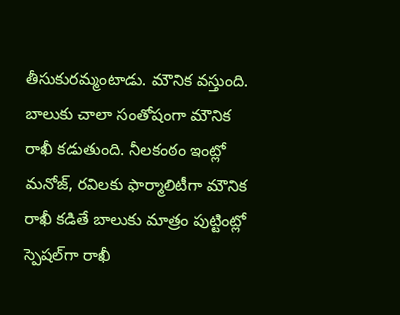తీసుకురమ్మంటాడు. మౌనిక వస్తుంది. బాలుకు చాలా సంతోషంగా మౌనిక రాఖీ కడుతుంది. నీలకంఠం ఇంట్లో మనోజ్, రవిలకు ఫార్మాలిటీగా మౌనిక రాఖీ కడితే బాలుకు మాత్రం పుట్టింట్లో స్పెషల్‌గా రాఖీ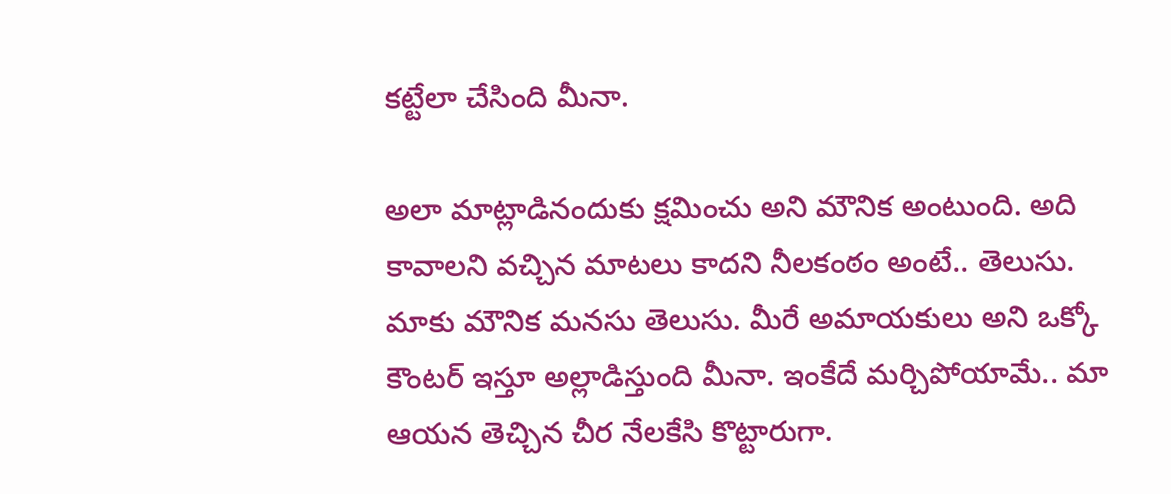కట్టేలా చేసింది మీనా.

అలా మాట్లాడినందుకు క్షమించు అని మౌనిక అంటుంది. అది కావాలని వచ్చిన మాటలు కాదని నీలకంఠం అంటే.. తెలుసు. మాకు మౌనిక మనసు తెలుసు. మీరే అమాయకులు అని ఒక్కో కౌంటర్ ఇస్తూ అల్లాడిస్తుంది మీనా. ఇంకేదే మర్చిపోయామే.. మా ఆయన తెచ్చిన చీర నేలకేసి కొట్టారుగా.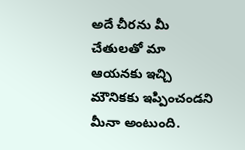అదే చీరను మీ చేతులతో మా ఆయనకు ఇచ్చి మౌనికకు ఇప్పించండని మీనా అంటుంది.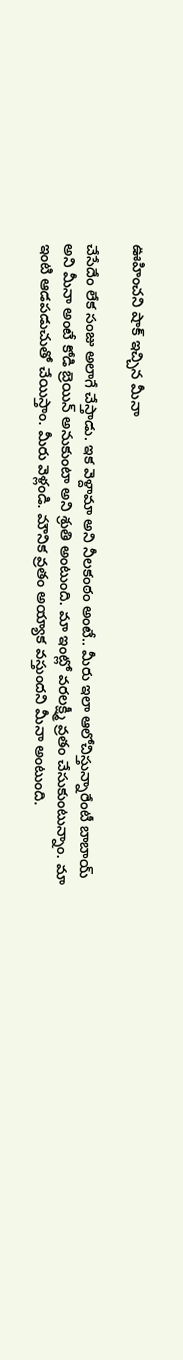ఊహించని షాక్ ఇచ్చిన మీనా

చేసేదేం లేక సంజు అలాగే చేస్తాడు. ఇక వెళ్దామా అని నీలకంఠం అంటే.. మీరు ఇలా ఆలోచిస్తున్నారేంటీ బాబాయ్ అని మీనా అంటే కోడి బ్రెయిన్ అనుకుంటా అని శ్రుతి అంటుంది. మా ఇంట్లో వరలక్ష్మీ వ్రతం చేసుకుంటున్నాం. మా ఇంటి ఆడపడుచుతో చేయిస్తాం. మీరు వెళ్లండి. మౌనిక వ్రతం అయ్యాక వస్తుందని మీనా అంటుంది.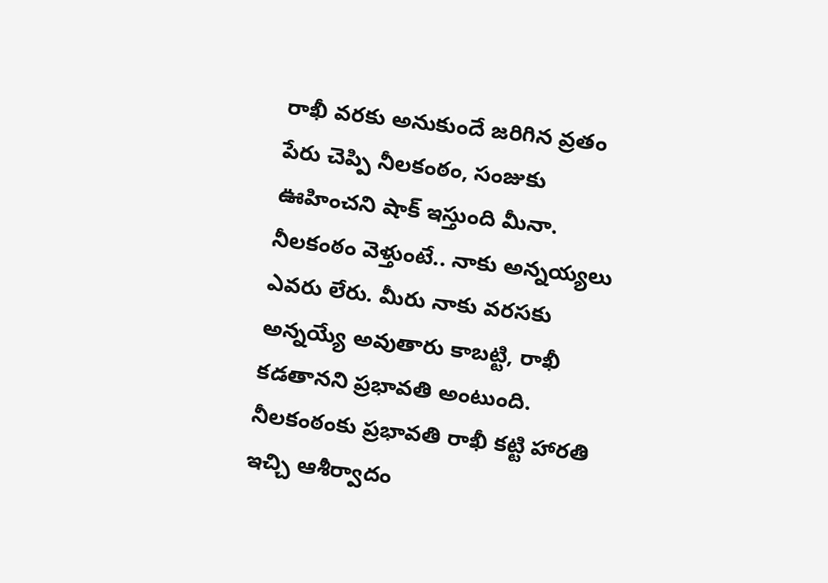రాఖీ వరకు అనుకుందే జరిగిన వ్రతం పేరు చెప్పి నీలకంఠం, సంజుకు ఊహించని షాక్ ఇస్తుంది మీనా. నీలకంఠం వెళ్తుంటే.. నాకు అన్నయ్యలు ఎవరు లేరు. మీరు నాకు వరసకు అన్నయ్యే అవుతారు కాబట్టి, రాఖీ కడతానని ప్రభావతి అంటుంది. నీలకంఠంకు ప్రభావతి రాఖీ కట్టి హారతి ఇచ్చి ఆశీర్వాదం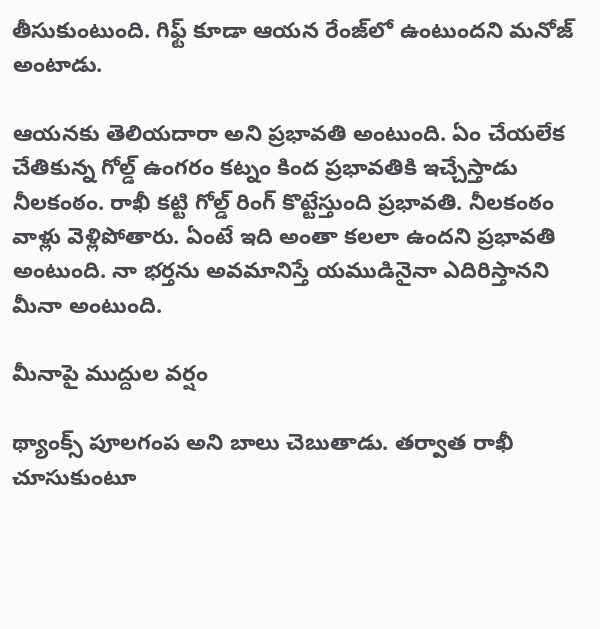తీసుకుంటుంది. గిఫ్ట్ కూడా ఆయన రేంజ్‌లో ఉంటుందని మనోజ్ అంటాడు.

ఆయనకు తెలియదారా అని ప్రభావతి అంటుంది. ఏం చేయలేక చేతికున్న గోల్డ్ ఉంగరం కట్నం కింద ప్రభావతికి ఇచ్చేస్తాడు నీలకంఠం. రాఖీ కట్టి గోల్డ్ రింగ్ కొట్టేస్తుంది ప్రభావతి. నీలకంఠం వాళ్లు వెళ్లిపోతారు. ఏంటే ఇది అంతా కలలా ఉందని ప్రభావతి అంటుంది. నా భర్తను అవమానిస్తే యముడినైనా ఎదిరిస్తానని మీనా అంటుంది.

మీనాపై ముద్దుల వర్షం

థ్యాంక్స్ పూలగంప అని బాలు చెబుతాడు. తర్వాత రాఖీ చూసుకుంటూ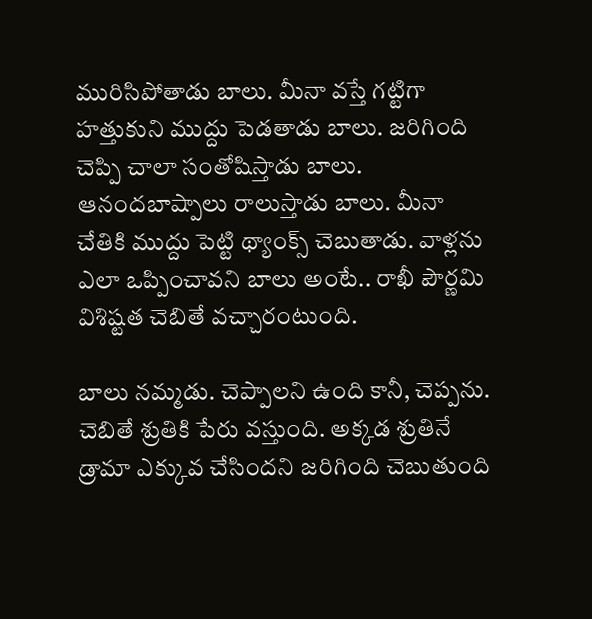మురిసిపోతాడు బాలు. మీనా వస్తే గట్టిగా హత్తుకుని ముద్దు పెడతాడు బాలు. జరిగింది చెప్పి చాలా సంతోషిస్తాడు బాలు. ఆనందబాష్పాలు రాలుస్తాడు బాలు. మీనా చేతికి ముద్దు పెట్టి థ్యాంక్స్ చెబుతాడు. వాళ్లను ఎలా ఒప్పించావని బాలు అంటే.. రాఖీ పౌర్ణమి విశిష్టత చెబితే వచ్చారంటుంది.

బాలు నమ్మడు. చెప్పాలని ఉంది కానీ, చెప్పను. చెబితే శ్రుతికి పేరు వస్తుంది. అక్కడ శ్రుతినే డ్రామా ఎక్కువ చేసిందని జరిగింది చెబుతుంది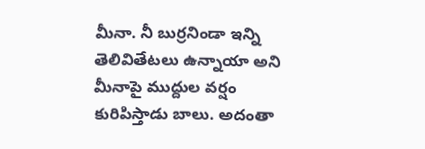మీనా. నీ బుర్రనిండా ఇన్ని తెలివితేటలు ఉన్నాయా అని మీనాపై ముద్దుల వర్షం కురిపిస్తాడు బాలు. అదంతా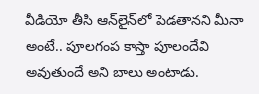వీడియో తీసి ఆన్‌లైన్‌లో పెడతానని మీనా అంటే.. పూలగంప కాస్తా పూలందేవి అవుతుందే అని బాలు అంటాడు.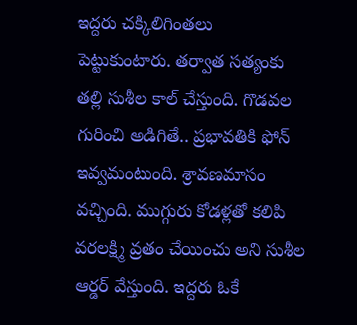ఇద్దరు చక్కిలిగింతలు పెట్టుకుంటారు. తర్వాత సత్యంకు తల్లి సుశీల కాల్ చేస్తుంది. గొడవల గురించి అడిగితే.. ప్రభావతికి ఫోన్ ఇవ్వమంటుంది. శ్రావణమాసం వచ్చింది. ముగ్గురు కోడళ్లతో కలిపి వరలక్ష్మి వ్రతం చేయించు అని సుశీల ఆర్డర్ వేస్తుంది. ఇద్దరు ఓకే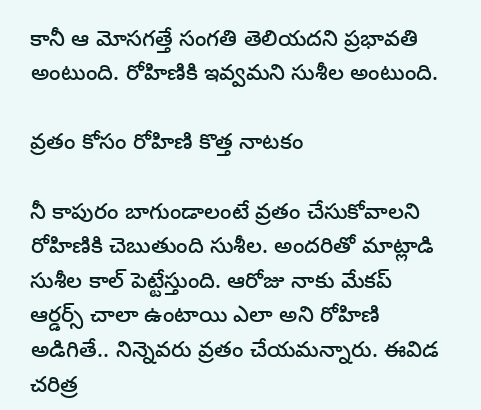కానీ ఆ మోసగత్తే సంగతి తెలియదని ప్రభావతి అంటుంది. రోహిణికి ఇవ్వమని సుశీల అంటుంది.

వ్రతం కోసం రోహిణి కొత్త నాటకం

నీ కాపురం బాగుండాలంటే వ్రతం చేసుకోవాలని రోహిణికి చెబుతుంది సుశీల. అందరితో మాట్లాడి సుశీల కాల్ పెట్టేస్తుంది. ఆరోజు నాకు మేకప్ ఆర్డర్స్ చాలా ఉంటాయి ఎలా అని రోహిణి అడిగితే.. నిన్నెవరు వ్రతం చేయమన్నారు. ఈవిడ చరిత్ర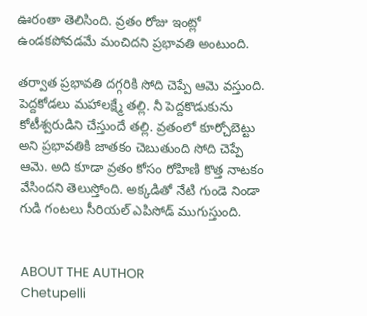ఊరంతా తెలిసింది. వ్రతం రోజు ఇంట్లో ఉండకపోవడమే మంచిదని ప్రభావతి అంటుంది.

తర్వాత ప్రభావతి దగ్గరికి సోది చెప్పే ఆమె వస్తుంది. పెద్దకోడలు మహాలక్ష్మే తల్లి. నీ పెద్దకొడుకును కోటీశ్వరుడిని చేస్తుందే తల్లి. వ్రతంలో కూర్చోబెట్టు అని ప్రభావతికి జాతకం చెబుతుంది సోది చెప్పే ఆమె. అది కూడా వ్రతం కోసం రోహిణి కొత్త నాటకం వేసిందని తెలుస్తోంది. అక్కడితో నేటి గుండె నిండా గుడి గంటలు సీరియల్ ఎపిసోడ్ ముగుస్తుంది.


ABOUT THE AUTHOR
Chetupelli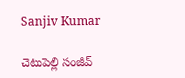Sanjiv Kumar

చెటుపెల్లి సంజీవ్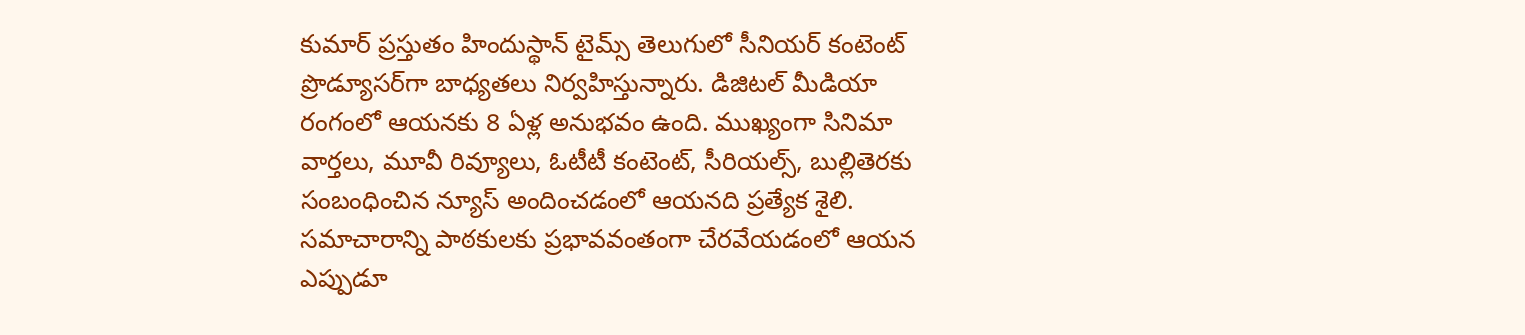కుమార్ ప్రస్తుతం హిందుస్థాన్ టైమ్స్ తెలుగులో సీనియర్ కంటెంట్ ప్రొడ్యూసర్‌గా బాధ్యతలు నిర్వహిస్తున్నారు. డిజిటల్ మీడియా రంగంలో ఆయనకు 8 ఏళ్ల అనుభవం ఉంది. ముఖ్యంగా సినిమా వార్తలు, మూవీ రివ్యూలు, ఓటీటీ కంటెంట్, సీరియల్స్, బుల్లితెరకు సంబంధించిన న్యూస్ అందించడంలో ఆయనది ప్రత్యేక శైలి. సమాచారాన్ని పాఠకులకు ప్రభావవంతంగా చేరవేయడంలో ఆయన ఎప్పుడూ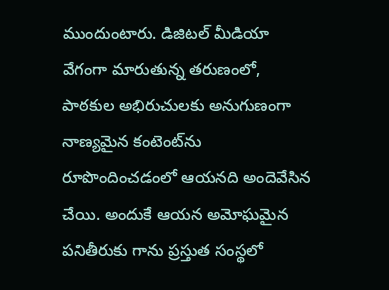ముందుంటారు. డిజిటల్ మీడియా వేగంగా మారుతున్న తరుణంలో, పాఠకుల అభిరుచులకు అనుగుణంగా నాణ్యమైన కంటెంట్‌ను రూపొందించడంలో ఆయనది అందెవేసిన చేయి. అందుకే ఆయన అమోఘమైన పనితీరుకు గాను ప్రస్తుత సంస్థలో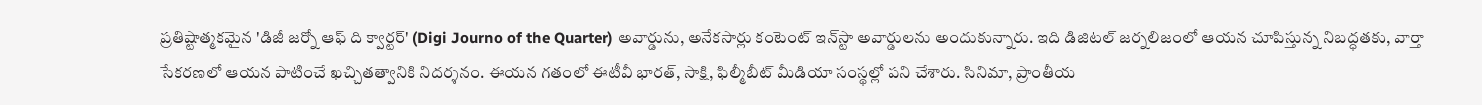ప్రతిష్టాత్మకమైన 'డిజీ జర్నో ఆఫ్ ది క్వార్టర్' (Digi Journo of the Quarter) అవార్డును, అనేకసార్లు కంటెంట్ ఇన్‌స్టా అవార్డులను అందుకున్నారు. ఇది డిజిటల్ జర్నలిజంలో ఆయన చూపిస్తున్న నిబద్ధతకు, వార్తా సేకరణలో ఆయన పాటించే ఖచ్చితత్వానికి నిదర్శనం. ఈయన గతంలో ఈటీవీ భారత్, సాక్షి, ఫిల్మీబీట్ మీడియా సంస్థల్లో పని చేశారు. సినిమా, ప్రాంతీయ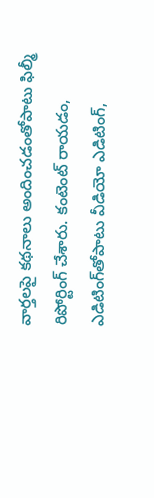వార్తలపై కథనాలు అందించడంతోపాటు ఫిల్మీ రిపోర్టింగ్ చేశారు. కంటెంట్ రాయడం, ఎడిటింగ్‌తోపాటు వీడియో ఎడిటింగ్,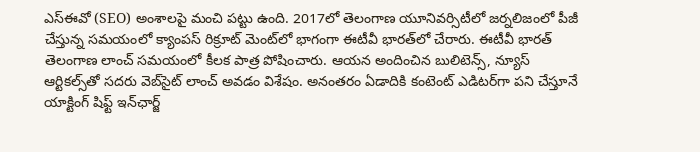ఎస్‌ఈవో (SEO) అంశాలపై మంచి పట్టు ఉంది. 2017లో తెలంగాణ యూనివర్సిటీలో జర్నలిజంలో పీజీ చేస్తున్న సమయంలో క్యాంపస్ రిక్రూట్ మెంట్‌లో భాగంగా ఈటీవీ భారత్‌లో చేరారు. ఈటీవీ భారత్ తెలంగాణ లాంచ్ సమయంలో కీలక పాత్ర పోషించారు. ఆయన అందించిన బులిటెన్స్, న్యూస్ ఆర్టికల్స్‌తో సదరు వెబ్‌సైట్ లాంచ్ అవడం విశేషం. అనంతరం ఏడాదికి కంటెంట్ ఎడిటర్‌గా పని చేస్తూనే యాక్టింగ్ షిఫ్ట్ ఇన్‌ఛార్జ్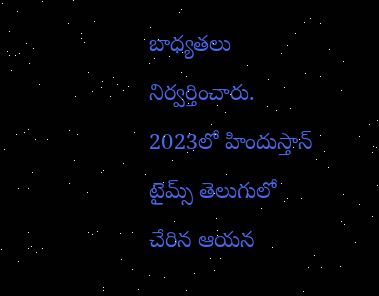బాధ్యతలు నిర్వర్తించారు. 2023లో హిందుస్తాన్ టైమ్స్ తెలుగులో చేరిన ఆయన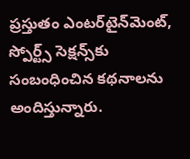ప్రస్తుతం ఎంటర్‌టైన్‌మెంట్, స్పోర్ట్స్ సెక్షన్స్‌కు సంబంధించిన కథనాలను అందిస్తున్నారు.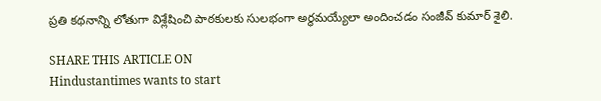ప్రతి కథనాన్ని లోతుగా విశ్లేషించి పాఠకులకు సులభంగా అర్థమయ్యేలా అందించడం సంజీవ్ కుమార్ శైలి.

SHARE THIS ARTICLE ON
Hindustantimes wants to start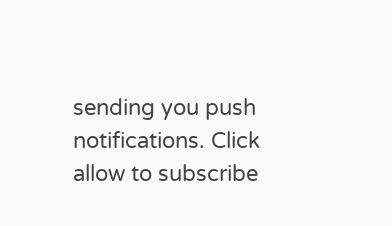sending you push notifications. Click allow to subscribe